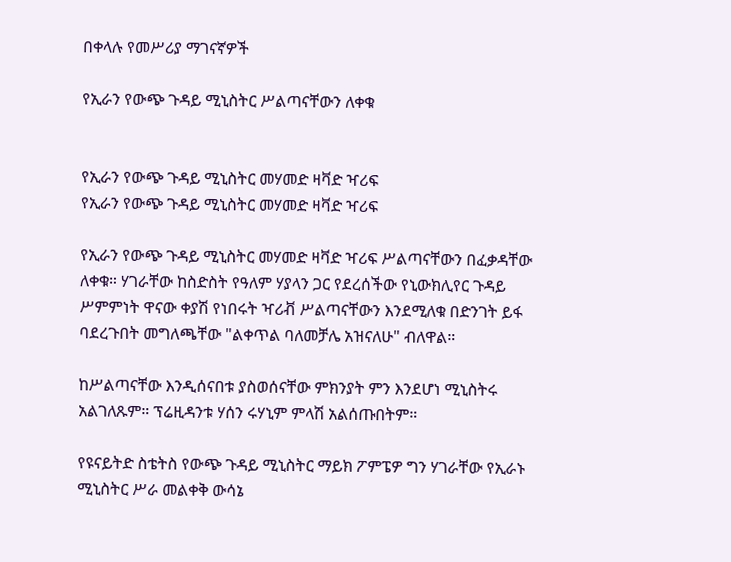በቀላሉ የመሥሪያ ማገናኛዎች

የኢራን የውጭ ጉዳይ ሚኒስትር ሥልጣናቸውን ለቀቁ


የኢራን የውጭ ጉዳይ ሚኒስትር መሃመድ ዛቫድ ዣሪፍ
የኢራን የውጭ ጉዳይ ሚኒስትር መሃመድ ዛቫድ ዣሪፍ

የኢራን የውጭ ጉዳይ ሚኒስትር መሃመድ ዛቫድ ዣሪፍ ሥልጣናቸውን በፈቃዳቸው ለቀቁ። ሃገራቸው ከስድስት የዓለም ሃያላን ጋር የደረሰችው የኒውክሊየር ጉዳይ ሥምምነት ዋናው ቀያሽ የነበሩት ዣሪቭ ሥልጣናቸውን እንደሚለቁ በድንገት ይፋ ባደረጉበት መግለጫቸው "ልቀጥል ባለመቻሌ አዝናለሁ" ብለዋል።

ከሥልጣናቸው እንዲሰናበቱ ያስወሰናቸው ምክንያት ምን እንደሆነ ሚኒስትሩ አልገለጹም። ፕሬዚዳንቱ ሃሰን ሩሃኒም ምላሽ አልሰጡበትም።

የዩናይትድ ስቴትስ የውጭ ጉዳይ ሚኒስትር ማይክ ፖምፔዎ ግን ሃገራቸው የኢራኑ ሚኒስትር ሥራ መልቀቅ ውሳኔ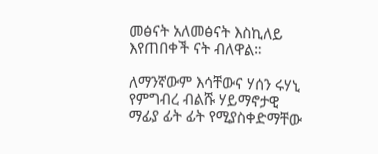መፅናት አለመፅናት እስኪለይ እየጠበቀች ናት ብለዋል።

ለማንኛውም እሳቸውና ሃሰን ሩሃኒ የምግብረ ብልሹ ሃይማኖታዊ ማፊያ ፊት ፊት የሚያስቀድማቸው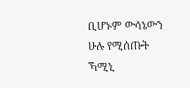ቢሆኑም ውሳኔውን ሁሉ የሚሰጡት ኻሚኒ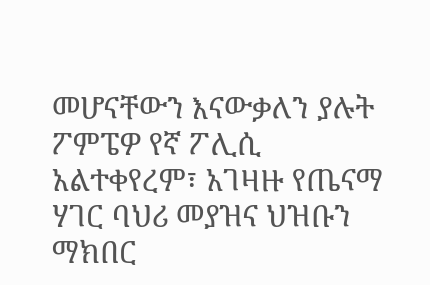መሆናቸውን እናውቃለን ያሉት ፖምፔዎ የኛ ፖሊሲ አልተቀየረም፣ አገዛዙ የጤናማ ሃገር ባህሪ መያዝና ህዝቡን ማክበር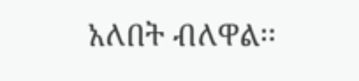አለበት ብለዋል፡፡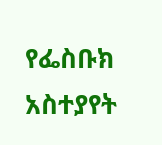የፌስቡክ አስተያየት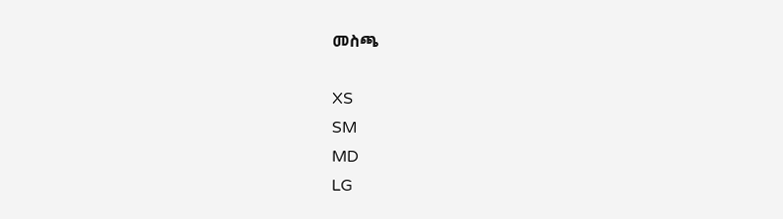መስጫ

XS
SM
MD
LG